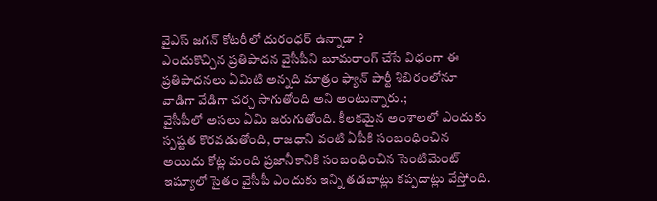వైఎస్ జగన్ కోటరీలో దురంధర్ ఉన్నాడా ?
ఎందుకొచ్చిన ప్రతిపాదన వైసీపీని బూమరాంగ్ చేసే విధంగా ఈ ప్రతిపాదనలు ఏమిటి అన్నది మాత్రం ఫ్యాన్ పార్టీ శిబిరంలోనూ వాడిగా వేడిగా చర్చ సాగుతోంది అని అంటున్నారు.;
వైసీపీలో అసలు ఏమి జరుగుతోంది. కీలకమైన అంశాలలో ఎందుకు స్పష్టత కొరవడుతోంది, రాజధాని వంటి ఏపీకి సంబంధించిన అయిదు కోట్ల మంది ప్రజానీకానికి సంబంధించిన సెంటిమెంట్ ఇష్యూలో సైతం వైసీపీ ఎందుకు ఇన్ని తడబాట్లు కప్పదాట్లు వేస్తోంది.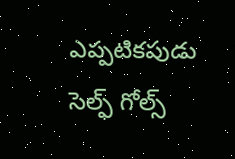ఎప్పటికపుడు సెల్ఫ్ గోల్స్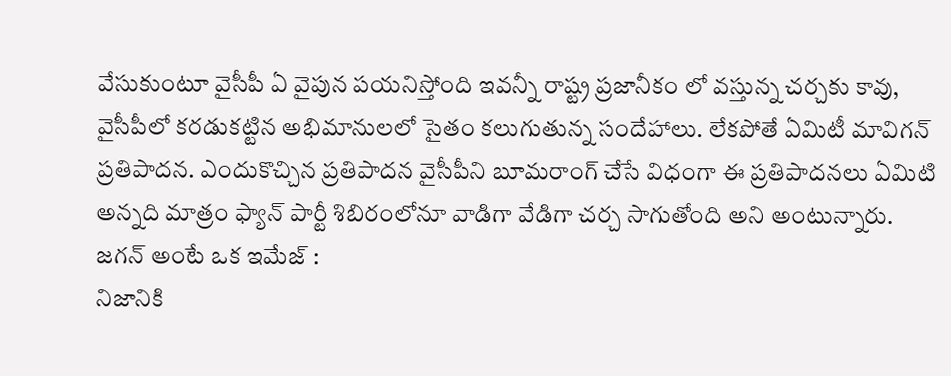వేసుకుంటూ వైసీపీ ఏ వైపున పయనిస్తోంది ఇవన్నీ రాష్ట్ర ప్రజానీకం లో వస్తున్న చర్చకు కావు, వైసీపీలో కరడుకట్టిన అభిమానులలో సైతం కలుగుతున్న సందేహాలు. లేకపోతే ఏమిటీ మావిగన్ ప్రతిపాదన. ఎందుకొచ్చిన ప్రతిపాదన వైసీపీని బూమరాంగ్ చేసే విధంగా ఈ ప్రతిపాదనలు ఏమిటి అన్నది మాత్రం ఫ్యాన్ పార్టీ శిబిరంలోనూ వాడిగా వేడిగా చర్చ సాగుతోంది అని అంటున్నారు.
జగన్ అంటే ఒక ఇమేజ్ :
నిజానికి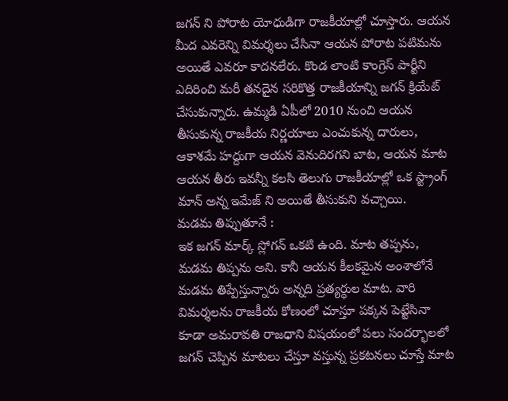జగన్ ని పోరాట యోధుడిగా రాజకీయాల్లో చూస్తారు. ఆయన మీద ఎవరెన్ని విమర్శలు చేసినా ఆయన పోరాట పటిమను అయితే ఎవరూ కాదనలేరు. కొండ లాంటి కాంగ్రెస్ పార్టీని ఎదిరించి మరీ తనదైన సరికొత్త రాజకీయాన్ని జగన్ క్రియేట్ చేసుకున్నారు. ఉమ్మడి ఏపీలో 2010 నుంచి ఆయన తీసుకున్న రాజకీయ నిర్ణయాలు ఎంచుకున్న దారులు, ఆకాశమే హద్దుగా ఆయన వెనుదిరగని బాట, ఆయన మాట ఆయన తీరు ఇవన్నీ కలసి తెలుగు రాజకీయాల్లో ఒక స్ట్రాంగ్ మాన్ అన్న ఇమేజ్ ని అయితే తీసుకుని వచ్చాయి.
మడమ తిప్పుతూనే :
ఇక జగన్ మార్క్ స్లోగన్ ఒకటి ఉంది. మాట తప్పను, మడమ తిప్పను అని. కానీ ఆయన కీలకమైన అంశాలోనే మడమ తిప్పేస్తున్నారు అన్నది ప్రత్యర్ధుల మాట. వారి విమర్శలను రాజకీయ కోణంలో చూస్తూ పక్కన పెట్టేసినా కూడా అమరావతి రాజధాని విషయంలో పలు సందర్భాలలో జగన్ చెప్పిన మాటలు చేస్తూ వస్తున్న ప్రకటనలు చూస్తే మాట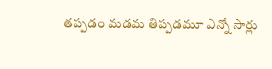తప్పడం మడమ తిప్పడమూ ఎన్నో సార్లు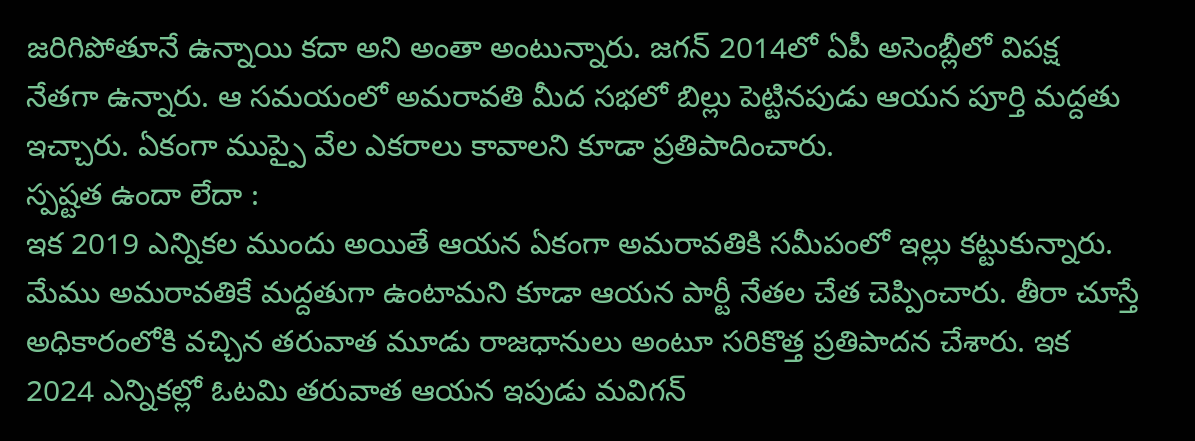జరిగిపోతూనే ఉన్నాయి కదా అని అంతా అంటున్నారు. జగన్ 2014లో ఏపీ అసెంబ్లీలో విపక్ష నేతగా ఉన్నారు. ఆ సమయంలో అమరావతి మీద సభలో బిల్లు పెట్టినపుడు ఆయన పూర్తి మద్దతు ఇచ్చారు. ఏకంగా ముప్పై వేల ఎకరాలు కావాలని కూడా ప్రతిపాదించారు.
స్పష్టత ఉందా లేదా :
ఇక 2019 ఎన్నికల ముందు అయితే ఆయన ఏకంగా అమరావతికి సమీపంలో ఇల్లు కట్టుకున్నారు. మేము అమరావతికే మద్దతుగా ఉంటామని కూడా ఆయన పార్టీ నేతల చేత చెప్పించారు. తీరా చూస్తే అధికారంలోకి వచ్చిన తరువాత మూడు రాజధానులు అంటూ సరికొత్త ప్రతిపాదన చేశారు. ఇక 2024 ఎన్నికల్లో ఓటమి తరువాత ఆయన ఇపుడు మవిగన్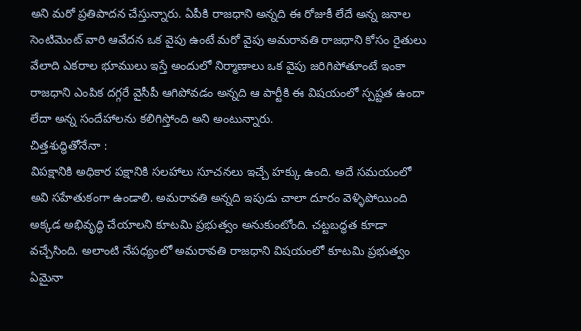అని మరో ప్రతిపాదన చేస్తున్నారు. ఏపీకి రాజధాని అన్నది ఈ రోజుకీ లేదే అన్న జనాల సెంటిమెంట్ వారి ఆవేదన ఒక వైపు ఉంటే మరో వైపు అమరావతి రాజధాని కోసం రైతులు వేలాది ఎకరాల భూములు ఇస్తే అందులో నిర్మాణాలు ఒక వైపు జరిగిపోతూంటే ఇంకా రాజధాని ఎంపిక దగ్గరే వైసీపీ ఆగిపోవడం అన్నది ఆ పార్టీకి ఈ విషయంలో స్పష్టత ఉందా లేదా అన్న సందేహాలను కలిగిస్తోంది అని అంటున్నారు.
చిత్తశుద్ధితోనేనా :
విపక్షానికి అధికార పక్షానికి సలహాలు సూచనలు ఇచ్చే హక్కు ఉంది. అదే సమయంలో అవి సహేతుకంగా ఉండాలి. అమరావతి అన్నది ఇపుడు చాలా దూరం వెళ్ళిపోయింది అక్కడ అభివృద్ధి చేయాలని కూటమి ప్రభుత్వం అనుకుంటోంది. చట్టబద్ధత కూడా వచ్చేసింది. అలాంటి నేపధ్యంలో అమరావతి రాజధాని విషయంలో కూటమి ప్రభుత్వం ఏమైనా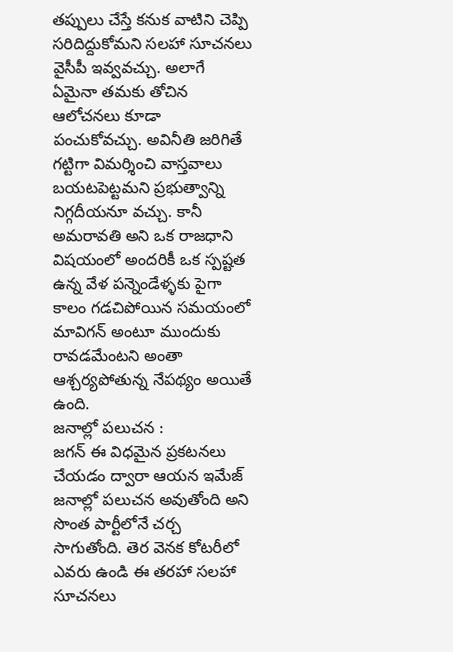తప్పులు చేస్తే కనుక వాటిని చెప్పి సరిదిద్దుకోమని సలహా సూచనలు వైసీపీ ఇవ్వవచ్చు. అలాగే ఏమైనా తమకు తోచిన ఆలోచనలు కూడా పంచుకోవచ్చు. అవినీతి జరిగితే గట్టిగా విమర్శించి వాస్తవాలు బయటపెట్టమని ప్రభుత్వాన్ని నిగ్గదీయనూ వచ్చు. కానీ అమరావతి అని ఒక రాజధాని విషయంలో అందరికీ ఒక స్పష్టత ఉన్న వేళ పన్నెండేళ్ళకు పైగా కాలం గడచిపోయిన సమయంలో మావిగన్ అంటూ ముందుకు రావడమేంటని అంతా ఆశ్చర్యపోతున్న నేపథ్యం అయితే ఉంది.
జనాల్లో పలుచన :
జగన్ ఈ విధమైన ప్రకటనలు చేయడం ద్వారా ఆయన ఇమేజ్ జనాల్లో పలుచన అవుతోంది అని సొంత పార్టీలోనే చర్చ సాగుతోంది. తెర వెనక కోటరీలో ఎవరు ఉండి ఈ తరహా సలహా సూచనలు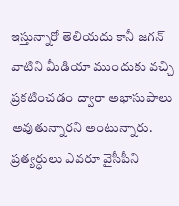ఇస్తున్నారో తెలియదు కానీ జగన్ వాటిని మీడియా ముందుకు వచ్చి ప్రకటించడం ద్వారా అభాసుపాలు అవుతున్నారని అంటున్నారు. ప్రత్యర్ధులు ఎవరూ వైసీపీని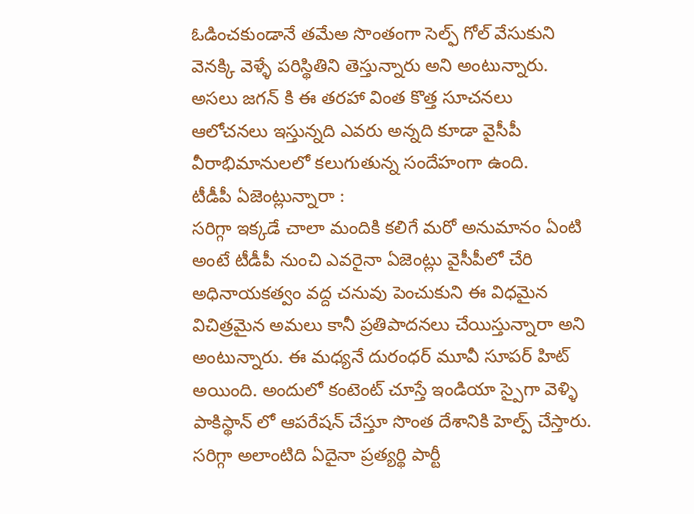ఓడించకుండానే తమేఅ సొంతంగా సెల్ఫ్ గోల్ వేసుకుని వెనక్కి వెళ్ళే పరిస్థితిని తెస్తున్నారు అని అంటున్నారు. అసలు జగన్ కి ఈ తరహా వింత కొత్త సూచనలు ఆలోచనలు ఇస్తున్నది ఎవరు అన్నది కూడా వైసీపీ వీరాభిమానులలో కలుగుతున్న సందేహంగా ఉంది.
టీడీపీ ఏజెంట్లున్నారా :
సరిగ్గా ఇక్కడే చాలా మందికి కలిగే మరో అనుమానం ఏంటి అంటే టీడీపీ నుంచి ఎవరైనా ఏజెంట్లు వైసీపీలో చేరి అధినాయకత్వం వద్ద చనువు పెంచుకుని ఈ విధమైన విచిత్రమైన అమలు కానీ ప్రతిపాదనలు చేయిస్తున్నారా అని అంటున్నారు. ఈ మధ్యనే దురంధర్ మూవీ సూపర్ హిట్ అయింది. అందులో కంటెంట్ చూస్తే ఇండియా స్పైగా వెళ్ళి పాకిస్థాన్ లో ఆపరేషన్ చేస్తూ సొంత దేశానికి హెల్ప్ చేస్తారు. సరిగ్గా అలాంటిది ఏదైనా ప్రత్యర్థి పార్టీ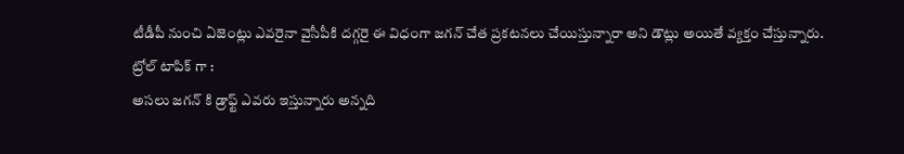టీడీపీ నుంచి ఏజెంట్లు ఎవరైనా వైసీపీకి దగ్గరై ఈ విధంగా జగన్ చేత ప్రకటనలు చేయిస్తున్నారా అని డౌట్లు అయితే వ్యక్తం చేస్తున్నారు.
ట్రోల్ టాపిక్ గా :
అసలు జగన్ కి డ్రాఫ్ట్ ఎవరు ఇస్తున్నారు అన్నది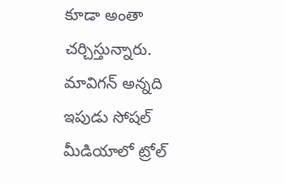కూడా అంతా చర్చిస్తున్నారు. మావిగన్ అన్నది ఇపుడు సోషల్ మీడియాలో ట్రోల్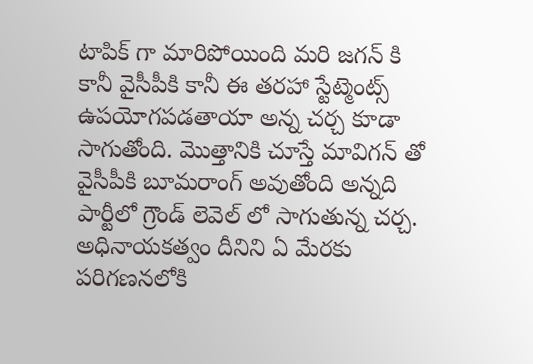టాపిక్ గా మారిపోయింది మరి జగన్ కి కానీ వైసీపీకి కానీ ఈ తరహా స్టేట్మెంట్స్ ఉపయోగపడతాయా అన్న చర్చ కూడా సాగుతోంది. మొత్తానికి చూస్తే మావిగన్ తో వైసీపీకి బూమరాంగ్ అవుతోంది అన్నది పార్టీలో గ్రౌండ్ లెవెల్ లో సాగుతున్న చర్చ. అధినాయకత్వం దీనిని ఏ మేరకు పరిగణనలోకి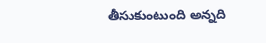తీసుకుంటుంది అన్నది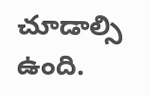చూడాల్సి ఉంది.